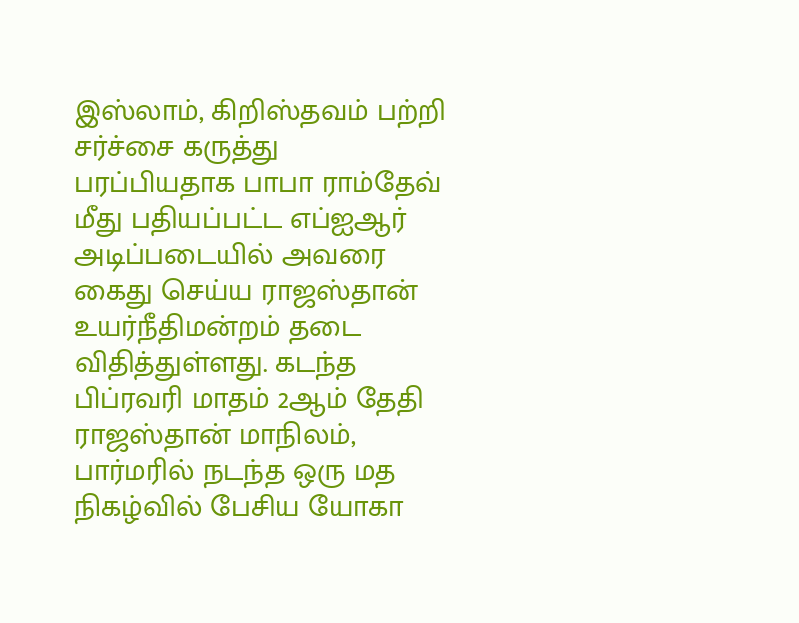இஸ்லாம், கிறிஸ்தவம் பற்றி சர்ச்சை கருத்து பரப்பியதாக பாபா ராம்தேவ் மீது பதியப்பட்ட எப்ஐஆர் அடிப்படையில் அவரை கைது செய்ய ராஜஸ்தான் உயர்நீதிமன்றம் தடை விதித்துள்ளது. கடந்த பிப்ரவரி மாதம் 2ஆம் தேதி ராஜஸ்தான் மாநிலம், பார்மரில் நடந்த ஒரு மத நிகழ்வில் பேசிய யோகா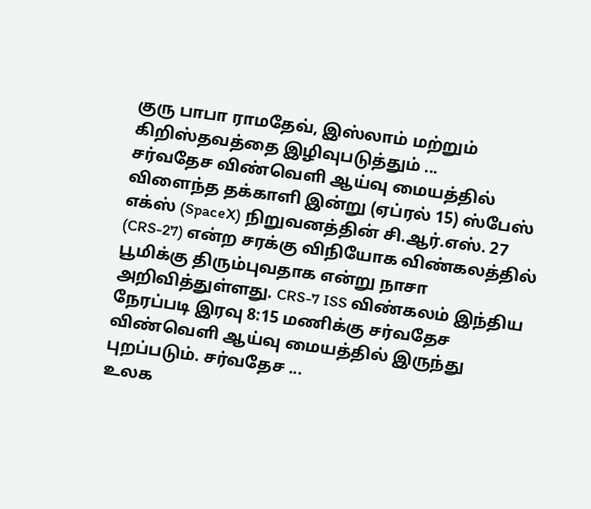குரு பாபா ராமதேவ், இஸ்லாம் மற்றும் கிறிஸ்தவத்தை இழிவுபடுத்தும் ...
சர்வதேச விண்வெளி ஆய்வு மையத்தில் விளைந்த தக்காளி இன்று (ஏப்ரல் 15) ஸ்பேஸ் எக்ஸ் (SpaceX) நிறுவனத்தின் சி.ஆர்.எஸ். 27 (CRS-27) என்ற சரக்கு விநியோக விண்கலத்தில் பூமிக்கு திரும்புவதாக என்று நாசா அறிவித்துள்ளது. CRS-7 ISS விண்கலம் இந்திய நேரப்படி இரவு 8:15 மணிக்கு சர்வதேச விண்வெளி ஆய்வு மையத்தில் இருந்து புறப்படும். சர்வதேச ...
உலக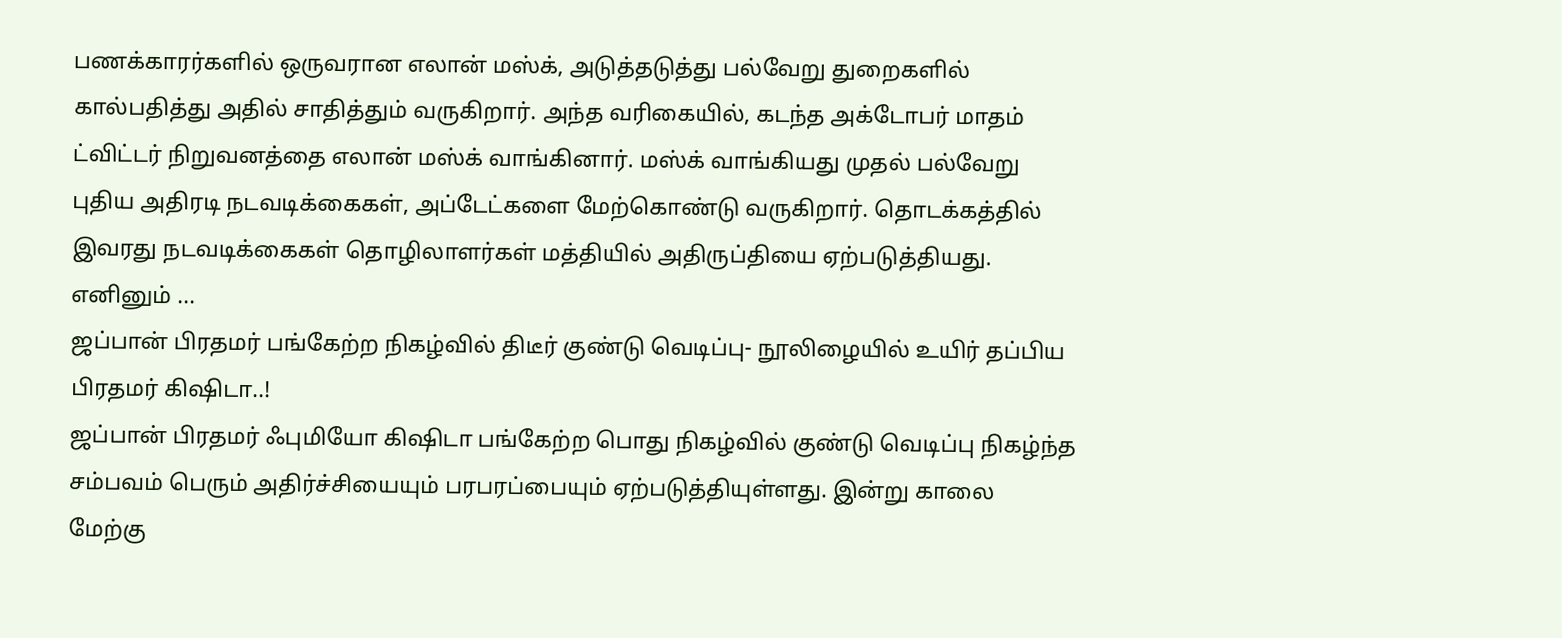பணக்காரர்களில் ஒருவரான எலான் மஸ்க், அடுத்தடுத்து பல்வேறு துறைகளில் கால்பதித்து அதில் சாதித்தும் வருகிறார். அந்த வரிகையில், கடந்த அக்டோபர் மாதம் ட்விட்டர் நிறுவனத்தை எலான் மஸ்க் வாங்கினார். மஸ்க் வாங்கியது முதல் பல்வேறு புதிய அதிரடி நடவடிக்கைகள், அப்டேட்களை மேற்கொண்டு வருகிறார். தொடக்கத்தில் இவரது நடவடிக்கைகள் தொழிலாளர்கள் மத்தியில் அதிருப்தியை ஏற்படுத்தியது. எனினும் ...
ஜப்பான் பிரதமர் பங்கேற்ற நிகழ்வில் திடீர் குண்டு வெடிப்பு- நூலிழையில் உயிர் தப்பிய பிரதமர் கிஷிடா..!
ஜப்பான் பிரதமர் ஃபுமியோ கிஷிடா பங்கேற்ற பொது நிகழ்வில் குண்டு வெடிப்பு நிகழ்ந்த சம்பவம் பெரும் அதிர்ச்சியையும் பரபரப்பையும் ஏற்படுத்தியுள்ளது. இன்று காலை மேற்கு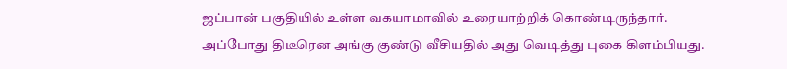ஜப்பான் பகுதியில் உள்ள வகயாமாவில் உரையாற்றிக் கொண்டிருந்தார். அப்போது திடீரென அங்கு குண்டு வீசியதில் அது வெடித்து புகை கிளம்பியது.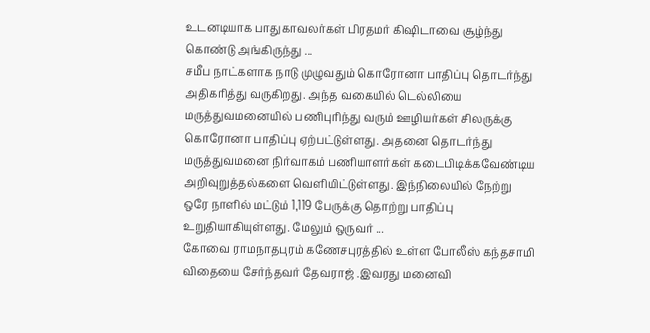உடனடியாக பாதுகாவலர்கள் பிரதமர் கிஷிடாவை சூழ்ந்து கொண்டு அங்கிருந்து ...
சமீப நாட்களாக நாடு முழுவதும் கொரோனா பாதிப்பு தொடர்ந்து அதிகரித்து வருகிறது. அந்த வகையில் டெல்லியை மருத்துவமனையில் பணிபுரிந்து வரும் ஊழியர்கள் சிலருக்கு கொரோனா பாதிப்பு ஏற்பட்டுள்ளது. அதனை தொடர்ந்து மருத்துவமனை நிர்வாகம் பணியாளர்கள் கடைபிடிக்கவேண்டிய அறிவுறுத்தல்களை வெளியிட்டுள்ளது. இந்நிலையில் நேற்று ஒரே நாளில் மட்டும் 1,119 பேருக்கு தொற்று பாதிப்பு உறுதியாகியுள்ளது. மேலும் ஒருவர் ...
கோவை ராமநாதபுரம் கணேசபுரத்தில் உள்ள போலீஸ் கந்தசாமி விதையை சேர்ந்தவர் தேவராஜ் .இவரது மனைவி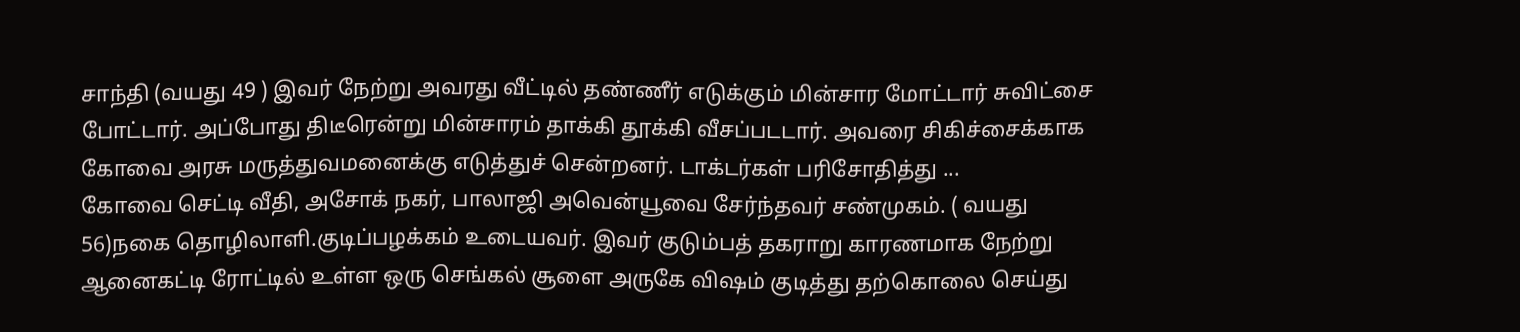சாந்தி (வயது 49 ) இவர் நேற்று அவரது வீட்டில் தண்ணீர் எடுக்கும் மின்சார மோட்டார் சுவிட்சை போட்டார். அப்போது திடீரென்று மின்சாரம் தாக்கி தூக்கி வீசப்படடார். அவரை சிகிச்சைக்காக கோவை அரசு மருத்துவமனைக்கு எடுத்துச் சென்றனர். டாக்டர்கள் பரிசோதித்து ...
கோவை செட்டி வீதி, அசோக் நகர், பாலாஜி அவென்யூவை சேர்ந்தவர் சண்முகம். ( வயது 56)நகை தொழிலாளி.குடிப்பழக்கம் உடையவர். இவர் குடும்பத் தகராறு காரணமாக நேற்று ஆனைகட்டி ரோட்டில் உள்ள ஒரு செங்கல் சூளை அருகே விஷம் குடித்து தற்கொலை செய்து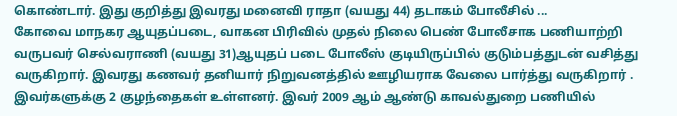கொண்டார். இது குறித்து இவரது மனைவி ராதா (வயது 44) தடாகம் போலீசில் ...
கோவை மாநகர ஆயுதப்படை, வாகன பிரிவில் முதல் நிலை பெண் போலீசாக பணியாற்றி வருபவர் செல்வராணி (வயது 31)ஆயுதப் படை போலீஸ் குடியிருப்பில் குடும்பத்துடன் வசித்து வருகிறார். இவரது கணவர் தனியார் நிறுவனத்தில் ஊழியராக வேலை பார்த்து வருகிறார் . இவர்களுக்கு 2 குழந்தைகள் உள்ளனர். இவர் 2009 ஆம் ஆண்டு காவல்துறை பணியில்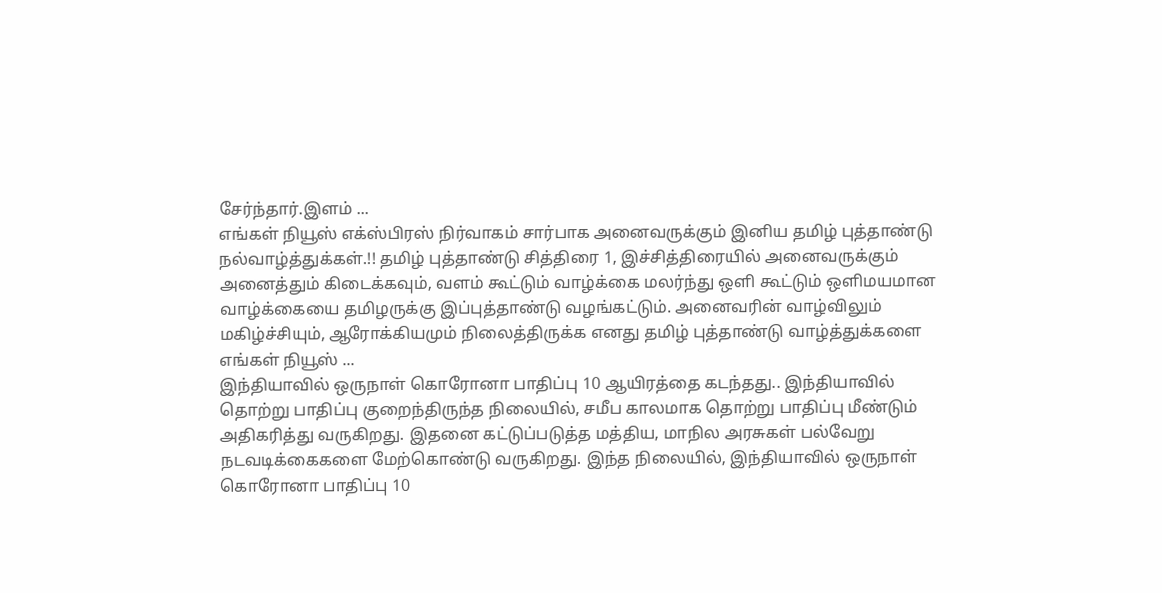சேர்ந்தார்.இளம் ...
எங்கள் நியூஸ் எக்ஸ்பிரஸ் நிர்வாகம் சார்பாக அனைவருக்கும் இனிய தமிழ் புத்தாண்டு நல்வாழ்த்துக்கள்.!! தமிழ் புத்தாண்டு சித்திரை 1, இச்சித்திரையில் அனைவருக்கும் அனைத்தும் கிடைக்கவும், வளம் கூட்டும் வாழ்க்கை மலர்ந்து ஒளி கூட்டும் ஒளிமயமான வாழ்க்கையை தமிழருக்கு இப்புத்தாண்டு வழங்கட்டும். அனைவரின் வாழ்விலும் மகிழ்ச்சியும், ஆரோக்கியமும் நிலைத்திருக்க எனது தமிழ் புத்தாண்டு வாழ்த்துக்களை எங்கள் நியூஸ் ...
இந்தியாவில் ஒருநாள் கொரோனா பாதிப்பு 10 ஆயிரத்தை கடந்தது.. இந்தியாவில் தொற்று பாதிப்பு குறைந்திருந்த நிலையில், சமீப காலமாக தொற்று பாதிப்பு மீண்டும் அதிகரித்து வருகிறது. இதனை கட்டுப்படுத்த மத்திய, மாநில அரசுகள் பல்வேறு நடவடிக்கைகளை மேற்கொண்டு வருகிறது. இந்த நிலையில், இந்தியாவில் ஒருநாள் கொரோனா பாதிப்பு 10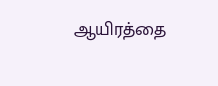ஆயிரத்தை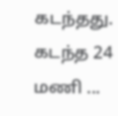கடந்தது. கடந்த 24 மணி ...